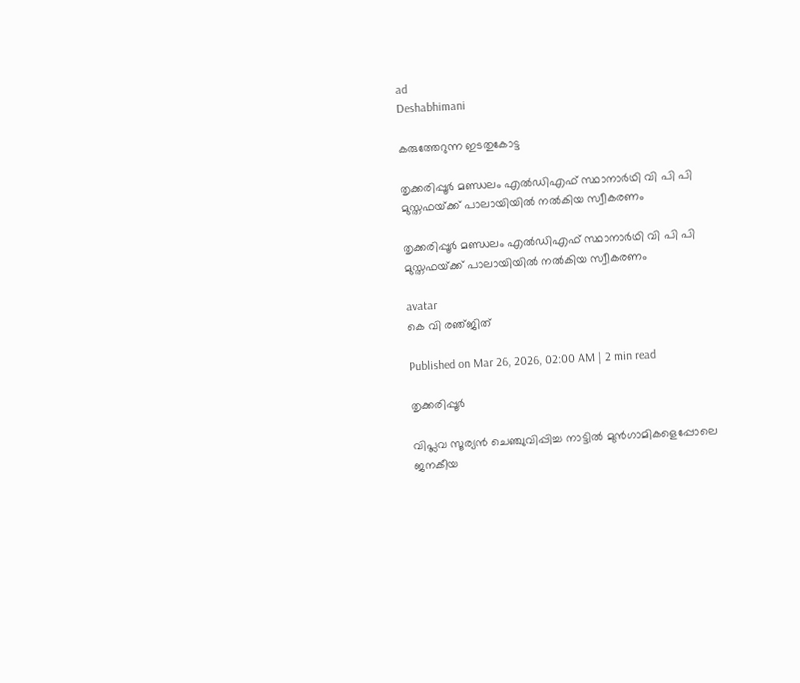ad
Deshabhimani

കരുത്തേറുന്ന ഇടതുകോട്ട

തൃക്കരിപ്പൂർ മണ്ഡലം എൽഡിഎഫ് സ്ഥാനാർഥി വി പി പി മുസ്തഫയ്‌ക്ക്‌ പാലായിയിൽ നൽകിയ സ്വീകരണം

തൃക്കരിപ്പൂർ മണ്ഡലം എൽഡിഎഫ് സ്ഥാനാർഥി വി പി പി മുസ്തഫയ്‌ക്ക്‌ പാലായിയിൽ നൽകിയ സ്വീകരണം

avatar
കെ വി രഞ്‌ജിത്‌

Published on Mar 26, 2026, 02:00 AM | 2 min read

തൃക്കരിപ്പൂർ

വിപ്ലവ സൂര്യൻ ചെഞ്ചുവിപ്പിച്ച നാട്ടിൽ മുൻഗാമികളെപ്പോലെ ജനകീയ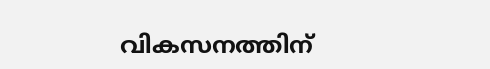വികസനത്തിന്‌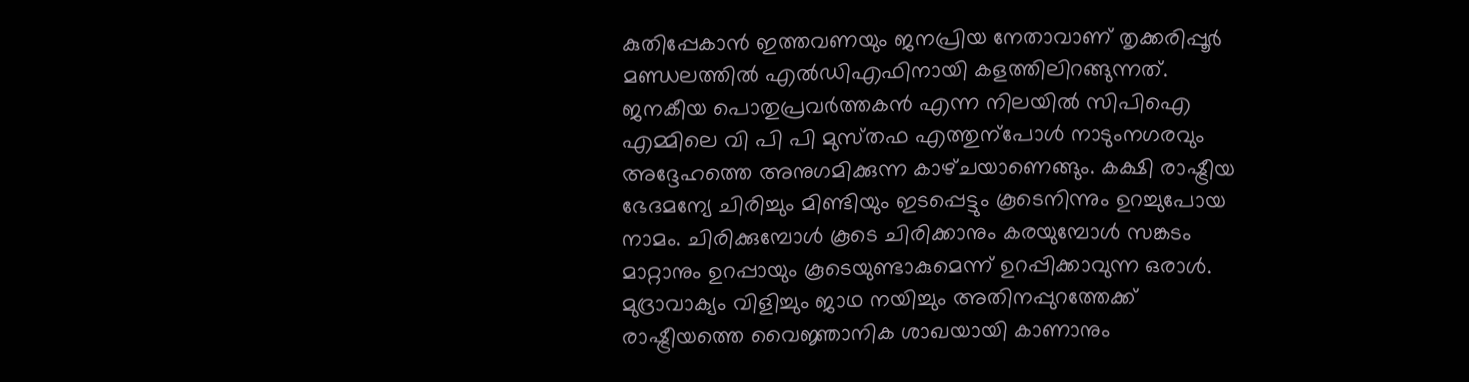കുതിപ്പേകാൻ ഇത്തവണയും ജനപ്രിയ നേതാവാണ്‌ തൃക്കരിപ്പൂർ മണ്ഡലത്തിൽ എൽഡിഎഫിനായി കളത്തിലിറങ്ങുന്നത്‌. ജനകീയ പൊതുപ്രവർത്തകൻ എന്ന നിലയിൽ സിപിഐ എമ്മിലെ വി പി പി മുസ്‌തഫ എത്തുന്പോൾ നാടുംനഗരവും അദ്ദേഹത്തെ അനുഗമിക്കുന്ന കാഴ്‌ചയാണെങ്ങും. കക്ഷി രാഷ്ട്രീയ ഭേദമന്യേ ചിരിച്ചും മിണ്ടിയും ഇടപ്പെട്ടും കൂടെനിന്നും ഉറച്ചുപോയ നാമം. ചിരിക്കുമ്പോൾ കൂടെ ചിരിക്കാനും കരയുമ്പോൾ സങ്കടം മാറ്റാനും ഉറപ്പായും കൂടെയുണ്ടാകുമെന്ന് ഉറപ്പിക്കാവുന്ന ഒരാൾ. മുദ്രാവാക്യം വിളിച്ചും ജാഥ നയിച്ചും അതിനപ്പുറത്തേക്ക് രാഷ്ട്രീയത്തെ വൈജ്ഞാനിക ശാഖയായി കാണാനും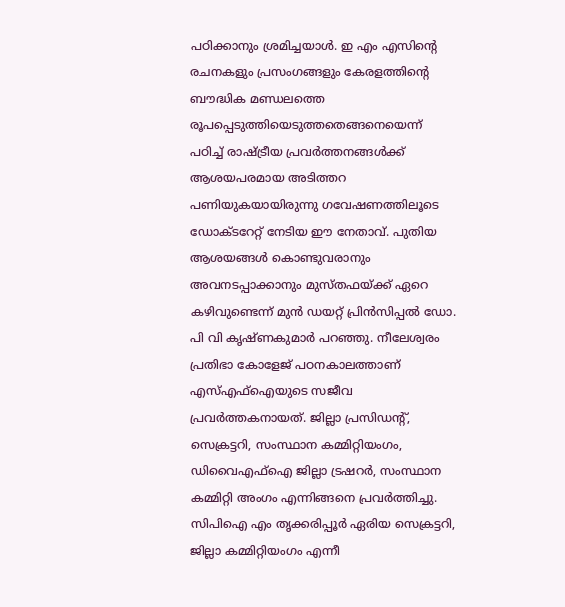പഠിക്കാനും ശ്രമിച്ചയാൾ. ഇ എം എസിന്റെ രചനകളും പ്രസംഗങ്ങളും കേരളത്തിന്റെ ബൗദ്ധിക മണ്ഡലത്തെ രൂപപ്പെടുത്തിയെടുത്തതെങ്ങനെയെന്ന് പഠിച്ച്‌ രാഷ്ട്രീയ പ്രവർത്തനങ്ങൾക്ക് ആശയപരമായ അടിത്തറ പണിയുകയായിരുന്നു ഗവേഷണത്തിലൂടെ ഡോക്ടറേറ്റ്‌ നേടിയ ഇ‍ൗ നേതാവ്‌. പുതിയ ആശയങ്ങൾ കൊണ്ടുവരാനും അവനടപ്പാക്കാനും മുസ്‌തഫയ്‌ക്ക്‌ ഏറെ കഴിവുണ്ടെന്ന്‌ മുൻ ഡയറ്റ്‌ പ്രിൻസിപ്പൽ ഡോ. പി വി കൃഷ്‌ണകുമാർ പറഞ്ഞു. നീലേശ്വരം പ്രതിഭാ കോളേജ് പഠനകാലത്താണ്‌ എസ്‌എഫ്‌ഐയുടെ സജീവ പ്രവർത്തകനായത്‌. ജില്ലാ പ്രസിഡന്റ്, സെക്രട്ടറി‍, സംസ്ഥാന കമ്മിറ്റിയംഗം, ഡിവൈഎഫ്‌ഐ ജില്ലാ ട്രഷറർ, സംസ്ഥാന കമ്മിറ്റി അംഗം എന്നിങ്ങനെ പ്രവർത്തിച്ചു. സിപിഐ എം തൃക്കരിപ്പൂർ ഏരിയ സെക്രട്ടറി, ജില്ലാ കമ്മിറ്റിയംഗം എന്നീ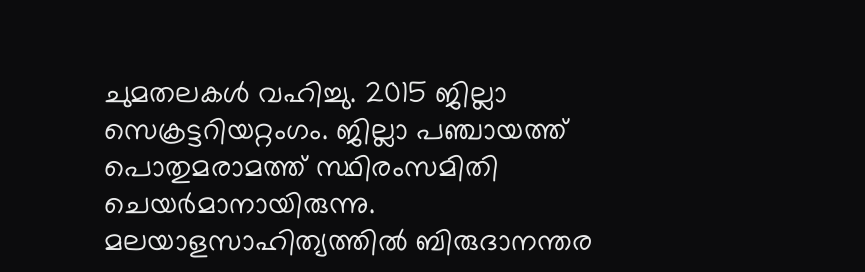ചുമതലകൾ വഹിച്ചു. 2015 ജില്ലാ സെക്രട്ടറിയറ്റംഗം. ജില്ലാ പഞ്ചായത്ത്‌ പൊതുമരാമത്ത് സ്ഥിരംസമിതി ചെയർമാനായിരുന്നു. മലയാളസാഹിത്യത്തിൽ ബിരുദാനന്തര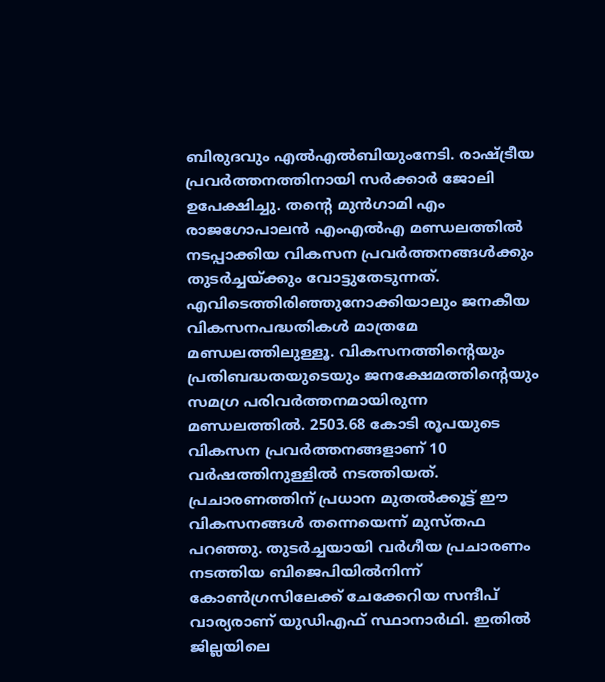ബിരുദവും എൽഎൽബിയുംനേടി. രാഷ്ട്രീയ പ്രവർത്തനത്തിനായി സർക്കാർ ജോലി ഉപേക്ഷിച്ചു. തന്റെ മുൻഗാമി എം രാജഗോപാലൻ എംഎൽഎ മണ്ഡലത്തിൽ നടപ്പാക്കിയ വികസന പ്രവർത്തനങ്ങൾക്കും തുടർച്ചയ്‌ക്കും വോട്ടുതേടുന്നത്‌. എവിടെത്തിരിഞ്ഞുനോക്കിയാലും ജനകീയ വികസനപദ്ധതികൾ മാത്രമേ മണ്ഡലത്തിലുള്ളൂ. വികസനത്തിന്റെയും പ്രതിബദ്ധതയുടെയും ജനക്ഷേമത്തിന്റെയും സമഗ്ര പരിവർത്തനമായിരുന്ന മണ്ഡലത്തിൽ. 2503.68 കോടി രൂപയുടെ വികസന പ്രവർത്തനങ്ങളാണ്‌ 10 വർഷത്തിനുള്ളിൽ നടത്തിയത്‌. പ്രചാരണത്തിന്‌ പ്രധാന മുതൽക്കൂട്ട്‌ ഇ‍ൗ വികസനങ്ങൾ തന്നെയെന്ന് മുസ്തഫ പറഞ്ഞു. തുടർച്ചയായി വർഗീയ പ്രചാരണം നടത്തിയ ബിജെപിയിൽനിന്ന് കോൺഗ്രസിലേക്ക്‌ ചേക്കേറിയ സന്ദീപ്‌ വാര്യരാണ്‌ യുഡിഎഫ്‌ സ്ഥാനാർഥി. ഇതിൽ ജില്ലയിലെ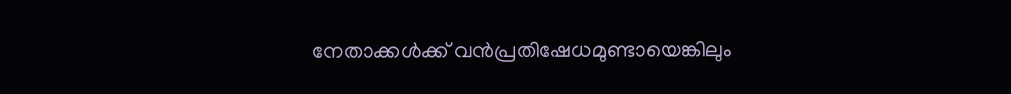നേതാക്കൾക്ക് വൻപ്രതിഷേധമുണ്ടായെങ്കിലും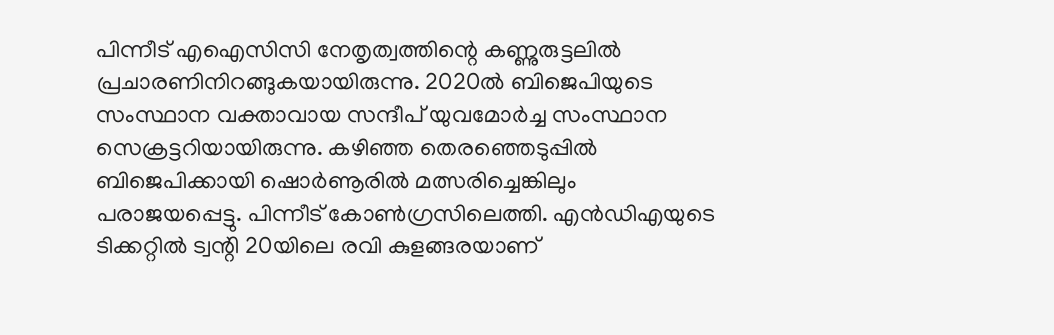പിന്നീട്‌ എഐസിസി നേതൃത്വത്തിന്റെ കണ്ണുരുട്ടലിൽ പ്രചാരണിനിറങ്ങുകയായിരുന്നു. 2020ൽ ബിജെപിയുടെ സംസ്ഥാന വക്താവായ സന്ദീപ്‌ യുവമോർച്ച സംസ്ഥാന സെക്രട്ടറിയായിരുന്നു. കഴിഞ്ഞ തെരഞ്ഞെടുപ്പിൽ ബിജെപിക്കായി ഷൊർണൂരിൽ മത്സരിച്ചെങ്കിലും പരാജയപ്പെട്ടു. പിന്നീട്‌ കോൺഗ്രസിലെത്തി. എൻഡിഎയുടെ ടിക്കറ്റിൽ ട്വന്റി 20യിലെ രവി കുളങ്ങരയാണ്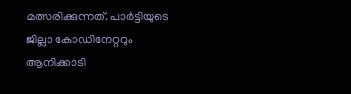മത്സരിക്കുന്നത്‌. പാർട്ടിയുടെ ജില്ലാ കോഡിനേറ്ററും ആനിക്കാടി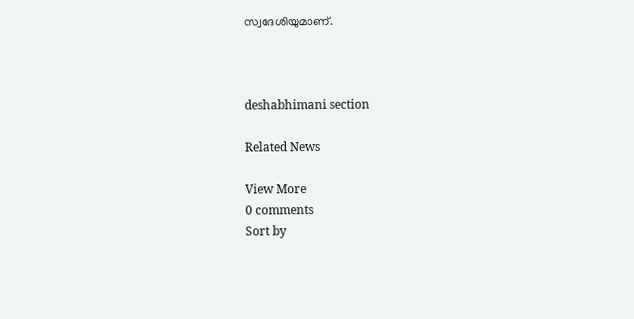സ്വദേശിയുമാണ്‌.



deshabhimani section

Related News

View More
0 comments
Sort by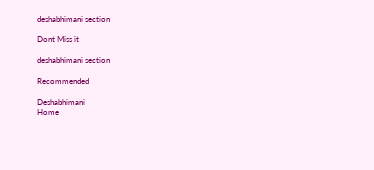deshabhimani section

Dont Miss it

deshabhimani section

Recommended

Deshabhimani
Home